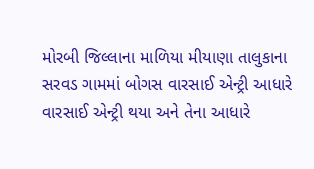મોરબી જિલ્લાના માળિયા મીયાણા તાલુકાના સરવડ ગામમાં બોગસ વારસાઈ એન્ટ્રી આધારે વારસાઈ એન્ટ્રી થયા અને તેના આધારે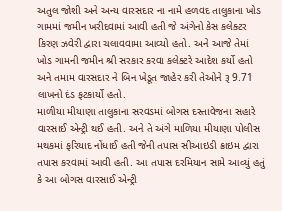અતુલ જોશી અને અન્ય વારસદાર ના નામે હળવદ તાલુકાના ખોડ ગામમાં જમીન ખરીદવામાં આવી હતી જે અંગેનો કેસ કલેક્ટર કિરણ ઝવેરી દ્વારા ચલાવવામા આવ્યો હતો. અને આજે તેમાં ખોડ ગામની જમીન શ્રી સરકાર કરવા કલેક્ટરે આદેશ કર્યો હતો અને તમામ વારસદાર ને બિન ખેડૂત જાહેર કરી તેઓને રૂ 9.71 લાખનો દંડ ફટકાર્યો હતો.
માળીયા મીયાણા તાલુકાના સરવડમાં બોગસ દસ્તાવેજના સહારે વારસાઈ એન્ટ્રી થઈ હતી. અને તે અંગે માળિયા મીયાણા પોલીસ મથકમાં ફરિયાદ નોંધાઈ હતી જેની તપાસ સીઆઇડી ક્રાઇમ દ્વારા તપાસ કરવામાં આવી હતી. આ તપાસ દરમિયાન સામે આવ્યું હતું કે આ બોગસ વારસાઈ એન્ટ્રી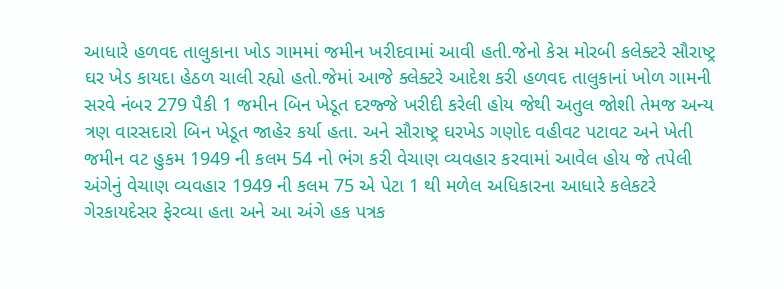આધારે હળવદ તાલુકાના ખોડ ગામમાં જમીન ખરીદવામાં આવી હતી.જેનો કેસ મોરબી કલેક્ટરે સૌરાષ્ટ્ર ઘર ખેડ કાયદા હેઠળ ચાલી રહ્યો હતો.જેમાં આજે ક્લેક્ટરે આદેશ કરી હળવદ તાલુકાનાં ખોળ ગામની સરવે નંબર 279 પૈકી 1 જમીન બિન ખેડૂત દરજ્જે ખરીદી કરેલી હોય જેથી અતુલ જોશી તેમજ અન્ય ત્રણ વારસદારો બિન ખેડૂત જાહેર કર્યા હતા. અને સૌરાષ્ટ્ર ઘરખેડ ગણોદ વહીવટ પટાવટ અને ખેતી જમીન વટ હુકમ 1949 ની કલમ 54 નો ભંગ કરી વેચાણ વ્યવહાર કરવામાં આવેલ હોય જે તપેલી અંગેનું વેચાણ વ્યવહાર 1949 ની કલમ 75 એ પેટા 1 થી મળેલ અધિકારના આધારે કલેકટરે ગેરકાયદેસર ફેરવ્યા હતા અને આ અંગે હક પત્રક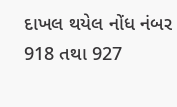દાખલ થયેલ નોંધ નંબર 918 તથા 927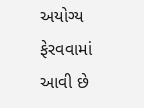અયોગ્ય ફેરવવામાં આવી છે